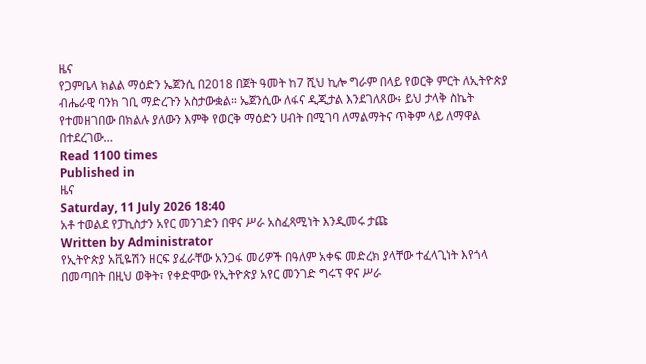ዜና
የጋምቤላ ክልል ማዕድን ኤጀንሲ በ2018 በጀት ዓመት ከ7 ሺህ ኪሎ ግራም በላይ የወርቅ ምርት ለኢትዮጵያ ብሔራዊ ባንክ ገቢ ማድረጉን አስታውቋል። ኤጀንሲው ለፋና ዲጂታል እንደገለጸው፥ ይህ ታላቅ ስኬት የተመዘገበው በክልሉ ያለውን እምቅ የወርቅ ማዕድን ሀብት በሚገባ ለማልማትና ጥቅም ላይ ለማዋል በተደረገው…
Read 1100 times
Published in
ዜና
Saturday, 11 July 2026 18:40
አቶ ተወልደ የፓኪስታን አየር መንገድን በዋና ሥራ አስፈጻሚነት እንዲመሩ ታጩ
Written by Administrator
የኢትዮጵያ አቪዬሽን ዘርፍ ያፈራቸው አንጋፋ መሪዎች በዓለም አቀፍ መድረክ ያላቸው ተፈላጊነት እየጎላ በመጣበት በዚህ ወቅት፣ የቀድሞው የኢትዮጵያ አየር መንገድ ግሩፕ ዋና ሥራ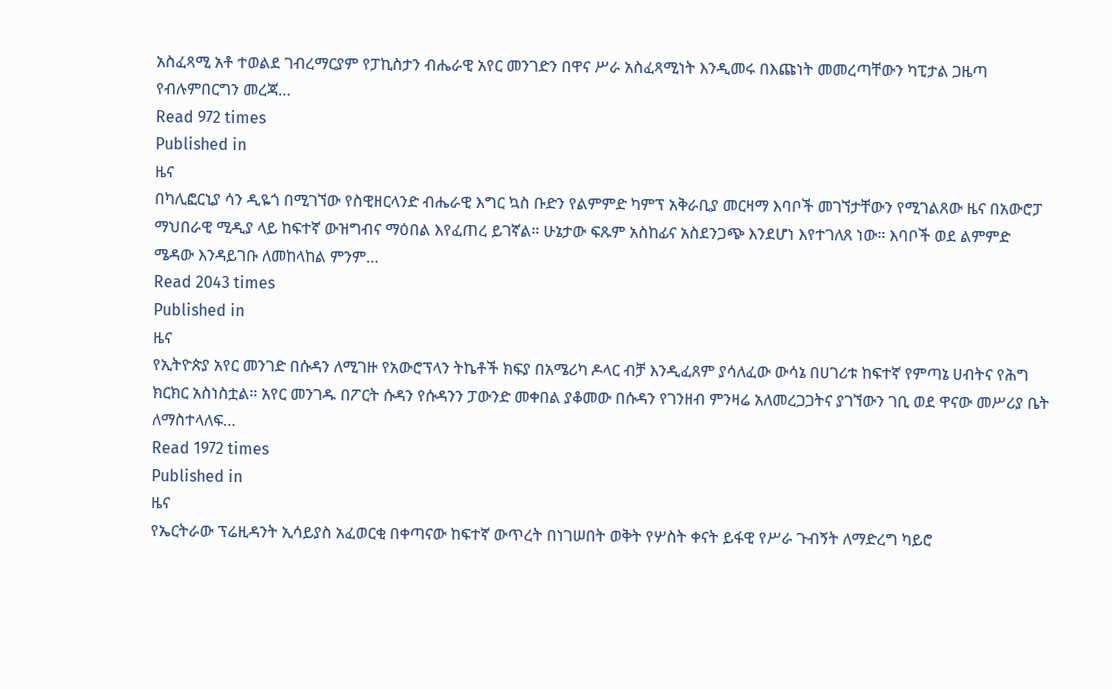አስፈጻሚ አቶ ተወልደ ገብረማርያም የፓኪስታን ብሔራዊ አየር መንገድን በዋና ሥራ አስፈጻሚነት እንዲመሩ በእጩነት መመረጣቸውን ካፒታል ጋዜጣ የብሉምበርግን መረጃ…
Read 972 times
Published in
ዜና
በካሊፎርኒያ ሳን ዲዬጎ በሚገኘው የስዊዘርላንድ ብሔራዊ እግር ኳስ ቡድን የልምምድ ካምፕ አቅራቢያ መርዛማ እባቦች መገኘታቸውን የሚገልጸው ዜና በአውሮፓ ማህበራዊ ሚዲያ ላይ ከፍተኛ ውዝግብና ማዕበል እየፈጠረ ይገኛል። ሁኔታው ፍጹም አስከፊና አስደንጋጭ እንደሆነ እየተገለጸ ነው። እባቦች ወደ ልምምድ ሜዳው እንዳይገቡ ለመከላከል ምንም…
Read 2043 times
Published in
ዜና
የኢትዮጵያ አየር መንገድ በሱዳን ለሚገዙ የአውሮፕላን ትኬቶች ክፍያ በአሜሪካ ዶላር ብቻ እንዲፈጸም ያሳለፈው ውሳኔ በሀገሪቱ ከፍተኛ የምጣኔ ሀብትና የሕግ ክርክር አስነስቷል። አየር መንገዱ በፖርት ሱዳን የሱዳንን ፓውንድ መቀበል ያቆመው በሱዳን የገንዘብ ምንዛሬ አለመረጋጋትና ያገኘውን ገቢ ወደ ዋናው መሥሪያ ቤት ለማስተላለፍ…
Read 1972 times
Published in
ዜና
የኤርትራው ፕሬዚዳንት ኢሳይያስ አፈወርቂ በቀጣናው ከፍተኛ ውጥረት በነገሠበት ወቅት የሦስት ቀናት ይፋዊ የሥራ ጉብኝት ለማድረግ ካይሮ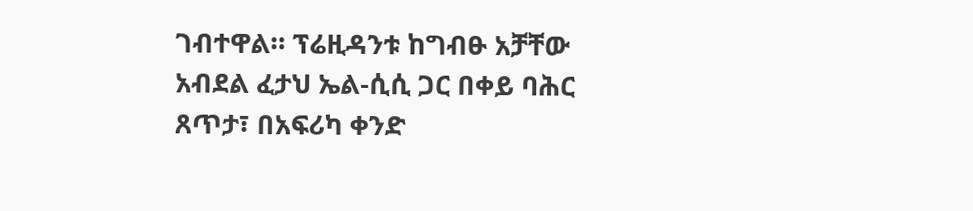ገብተዋል። ፕሬዚዳንቱ ከግብፁ አቻቸው አብደል ፈታህ ኤል-ሲሲ ጋር በቀይ ባሕር ጸጥታ፣ በአፍሪካ ቀንድ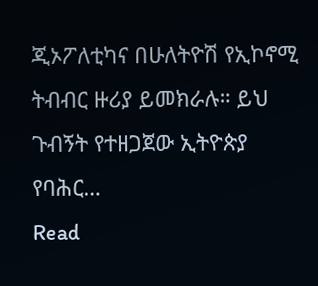ጂኦፖለቲካና በሁለትዮሽ የኢኮኖሚ ትብብር ዙሪያ ይመክራሉ። ይህ ጉብኝት የተዘጋጀው ኢትዮጵያ የባሕር…
Read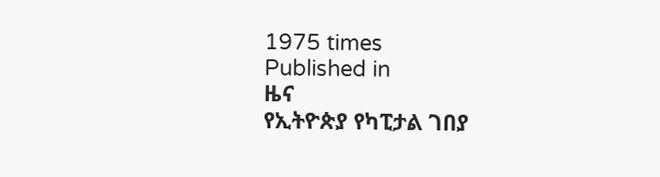1975 times
Published in
ዜና
የኢትዮጵያ የካፒታል ገበያ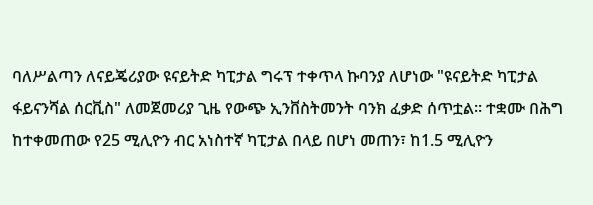ባለሥልጣን ለናይጄሪያው ዩናይትድ ካፒታል ግሩፕ ተቀጥላ ኩባንያ ለሆነው "ዩናይትድ ካፒታል ፋይናንሻል ሰርቪስ" ለመጀመሪያ ጊዜ የውጭ ኢንቨስትመንት ባንክ ፈቃድ ሰጥቷል። ተቋሙ በሕግ ከተቀመጠው የ25 ሚሊዮን ብር አነስተኛ ካፒታል በላይ በሆነ መጠን፣ ከ1.5 ሚሊዮን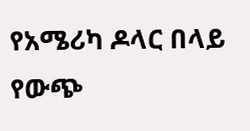የአሜሪካ ዶላር በላይ የውጭ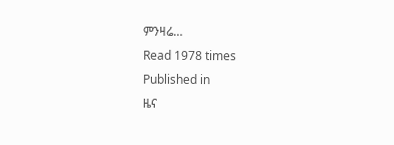ምንዛሬ…
Read 1978 times
Published in
ዜና